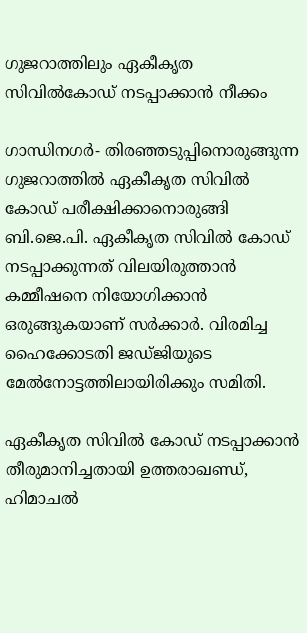ഗുജറാത്തിലും ഏകീകൃത സിവില്‍കോഡ് നടപ്പാക്കാന്‍ നീക്കം

ഗാന്ധിനഗര്‍- തിരഞ്ഞടുപ്പിനൊരുങ്ങുന്ന ഗുജറാത്തില്‍ ഏകീകൃത സിവില്‍ കോഡ് പരീക്ഷിക്കാനൊരുങ്ങി ബി.ജെ.പി. ഏകീകൃത സിവില്‍ കോഡ് നടപ്പാക്കുന്നത് വിലയിരുത്താന്‍ കമ്മീഷനെ നിയോഗിക്കാന്‍ ഒരുങ്ങുകയാണ് സര്‍ക്കാര്‍. വിരമിച്ച ഹൈക്കോടതി ജഡ്ജിയുടെ മേല്‍നോട്ടത്തിലായിരിക്കും സമിതി.

ഏകീകൃത സിവില്‍ കോഡ് നടപ്പാക്കാന്‍ തീരുമാനിച്ചതായി ഉത്തരാഖണ്ഡ്, ഹിമാചല്‍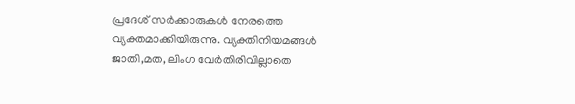പ്രദേശ് സര്‍ക്കാരുകള്‍ നേരത്തെ വ്യക്തമാക്കിയിരുന്നു. വ്യക്തിനിയമങ്ങള്‍ ജാതി,മത, ലിംഗ വേര്‍തിരിവില്ലാതെ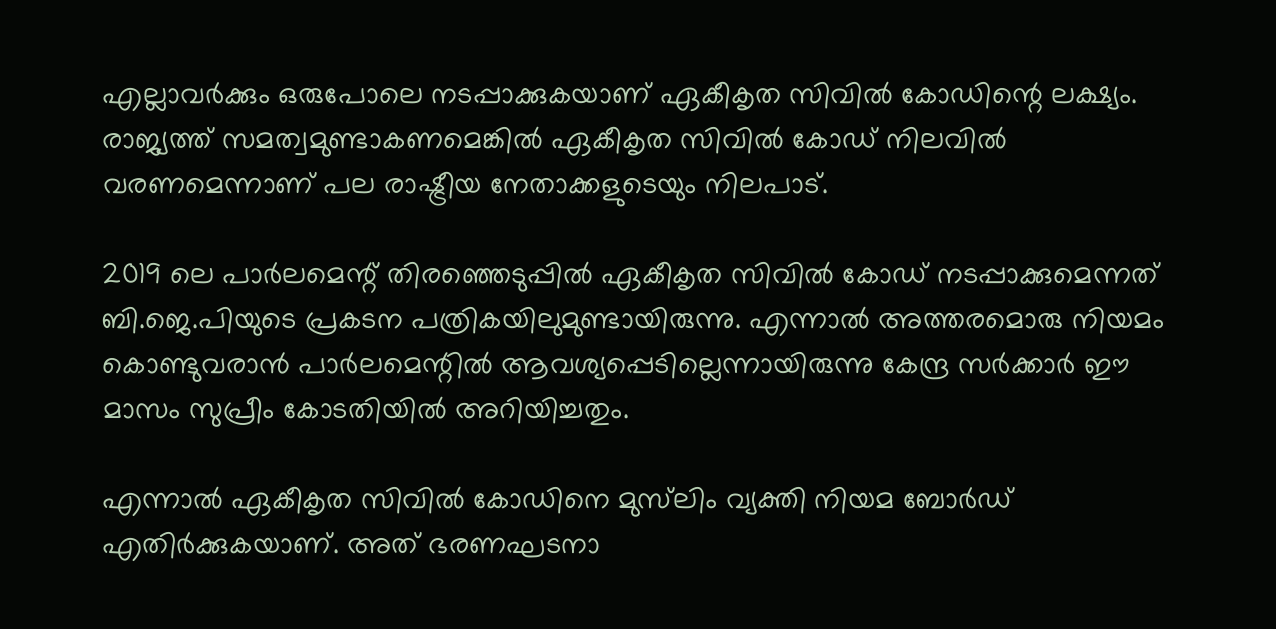എല്ലാവര്‍ക്കും ഒരുപോലെ നടപ്പാക്കുകയാണ് ഏകീകൃത സിവില്‍ കോഡിന്റെ ലക്ഷ്യം. രാജ്യത്ത് സമത്വമുണ്ടാകണമെങ്കില്‍ ഏകീകൃത സിവില്‍ കോഡ് നിലവില്‍ വരണമെന്നാണ് പല രാഷ്ട്രീയ നേതാക്കളുടെയും നിലപാട്.

2019 ലെ പാര്‍ലമെന്റ് തിരഞ്ഞെടുപ്പില്‍ ഏകീകൃത സിവില്‍ കോഡ് നടപ്പാക്കുമെന്നത് ബി.ജെ.പിയുടെ പ്രകടന പത്രികയിലുമുണ്ടായിരുന്നു. എന്നാല്‍ അത്തരമൊരു നിയമം കൊണ്ടുവരാന്‍ പാര്‍ലമെന്റില്‍ ആവശ്യപ്പെടില്ലെന്നായിരുന്നു കേന്ദ്ര സര്‍ക്കാര്‍ ഈ മാസം സുപ്രീം കോടതിയില്‍ അറിയിച്ചതും.

എന്നാല്‍ ഏകീകൃത സിവില്‍ കോഡിനെ മുസ്‌ലിം വ്യക്തി നിയമ ബോര്‍ഡ് എതിര്‍ക്കുകയാണ്. അത് ഭരണഘടനാ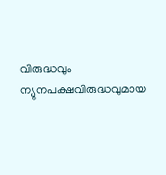വിരുദ്ധവും ന്യുനപക്ഷവിരുദ്ധവുമായ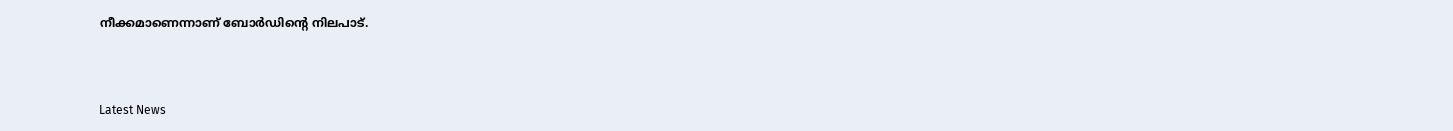നീക്കമാണെന്നാണ് ബോര്‍ഡിന്റെ നിലപാട്.



Latest News